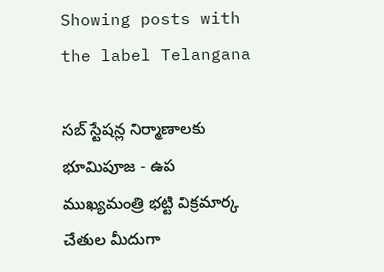Showing posts with the label Telangana

సబ్ స్టేషన్ల నిర్మాణాలకు భూమిపూజ - ఉప ముఖ్యమంత్రి భట్టి విక్రమార్క చేతుల మీదుగా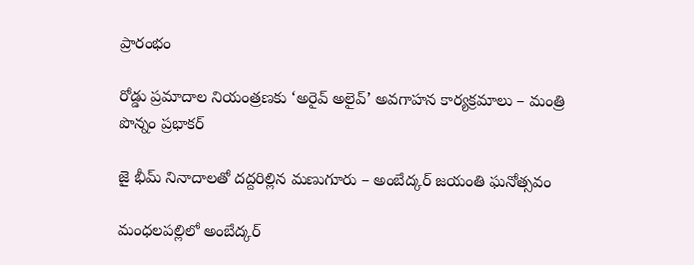ప్రారంభం

రోడ్డు ప్రమాదాల నియంత్రణకు ‘అరైవ్ అలైవ్’ అవగాహన కార్యక్రమాలు – మంత్రి పొన్నం ప్రభాకర్

జై భీమ్ నినాదాలతో దద్దరిల్లిన మణుగూరు – అంబేద్కర్ జయంతి ఘనోత్సవం

మంధలపల్లిలో అంబేద్కర్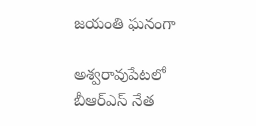జయంతి ఘనంగా

అశ్వరావుపేటలో బీఆర్‌ఎస్ నేత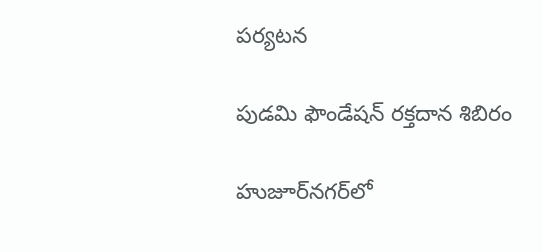పర్యటన

పుడమి ఫౌండేషన్ రక్తదాన శిబిరం

హుజూర్‌నగర్‌లో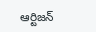ఆర్టిజన్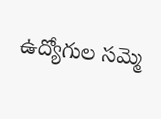ఉద్యోగుల సమ్మె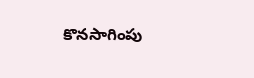కొనసాగింపు